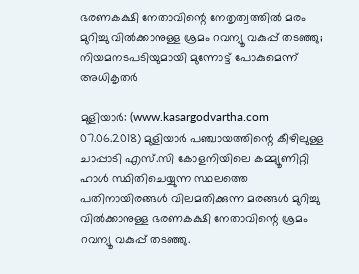ഭരണകക്ഷി നേതാവിന്റെ നേതൃത്വത്തില്‍ മരം മുറിച്ചു വില്‍ക്കാനുള്ള ശ്രമം റവന്യൂ വകുപ്പ് തടഞ്ഞു; നിയമനടപടിയുമായി മുന്നോട്ട് പോകുമെന്ന് അധികൃതര്‍

മുളിയാര്‍: (www.kasargodvartha.com 07.06.2018) മുളിയാര്‍ പഞ്ചായത്തിന്റെ കീഴിലുള്ള ചാപ്പാടി എസ്.സി കോളനിയിലെ കമ്മ്യൂണിറ്റി ഹാള്‍ സ്ഥിതിചെയ്യുന്ന സ്ഥലത്തെ പതിനായിരങ്ങള്‍ വിലമതിക്കുന്ന മരങ്ങള്‍ മുറിച്ചു വില്‍ക്കാനുള്ള ഭരണകക്ഷി നേതാവിന്റെ ശ്രമം റവന്യൂ വകുപ്പ് തടഞ്ഞു.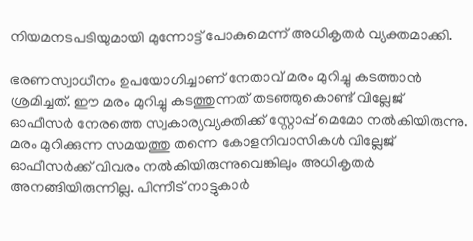നിയമനടപടിയുമായി മുന്നോട്ട് പോകുമെന്ന് അധികൃതര്‍ വ്യക്തമാക്കി.

ഭരണസ്വാധീനം ഉപയോഗിച്ചാണ് നേതാവ് മരം മുറിച്ചു കടത്താന്‍ ശ്രമിച്ചത്. ഈ മരം മുറിച്ചു കടത്തുന്നത് തടഞ്ഞുകൊണ്ട് വില്ലേജ് ഓഫീസര്‍ നേരത്തെ സ്വകാര്യവ്യക്തിക്ക് സ്റ്റോപ്പ് മെമോ നല്‍കിയിരുന്നു. മരം മുറിക്കുന്ന സമയത്തു തന്നെ കോളനിവാസികള്‍ വില്ലേജ് ഓഫീസര്‍ക്ക് വിവരം നല്‍കിയിരുന്നുവെങ്കിലും അധികൃതര്‍ അനങ്ങിയിരുന്നില്ല. പിന്നീട് നാട്ടുകാര്‍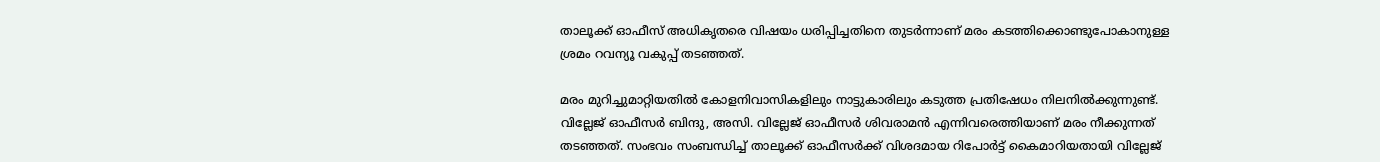താലൂക്ക് ഓഫീസ് അധികൃതരെ വിഷയം ധരിപ്പിച്ചതിനെ തുടര്‍ന്നാണ് മരം കടത്തിക്കൊണ്ടുപോകാനുള്ള ശ്രമം റവന്യൂ വകുപ്പ് തടഞ്ഞത്.

മരം മുറിച്ചുമാറ്റിയതില്‍ കോളനിവാസികളിലും നാട്ടുകാരിലും കടുത്ത പ്രതിഷേധം നിലനില്‍ക്കുന്നുണ്ട്. വില്ലേജ് ഓഫീസര്‍ ബിന്ദു, അസി. വില്ലേജ് ഓഫീസര്‍ ശിവരാമന്‍ എന്നിവരെത്തിയാണ് മരം നീക്കുന്നത് തടഞ്ഞത്. സംഭവം സംബന്ധിച്ച് താലൂക്ക് ഓഫീസര്‍ക്ക് വിശദമായ റിപോര്‍ട്ട് കൈമാറിയതായി വില്ലേജ്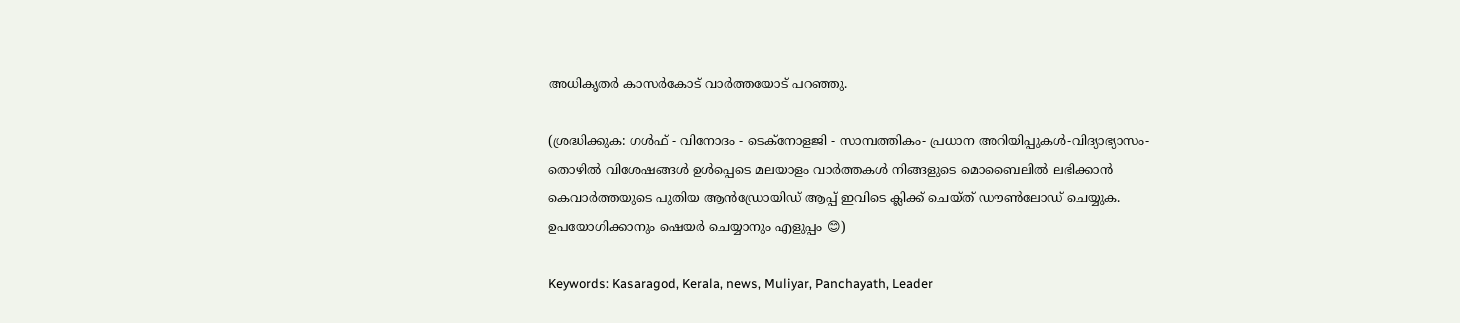അധികൃതര്‍ കാസര്‍കോട് വാര്‍ത്തയോട് പറഞ്ഞു.

(ശ്രദ്ധിക്കുക: ഗൾഫ് - വിനോദം - ടെക്നോളജി - സാമ്പത്തികം- പ്രധാന അറിയിപ്പുകൾ-വിദ്യാഭ്യാസം-തൊഴിൽ വിശേഷങ്ങൾ ഉൾപ്പെടെ മലയാളം വാർത്തകൾ നിങ്ങളുടെ മൊബൈലിൽ ലഭിക്കാൻ കെവാർത്തയുടെ പുതിയ ആൻഡ്രോയിഡ് ആപ്പ് ഇവിടെ ക്ലിക്ക് ചെയ്ത് ഡൗൺലോഡ് ചെയ്യുക. ഉപയോഗിക്കാനും ഷെയർ ചെയ്യാനും എളുപ്പം 😊)

Keywords: Kasaragod, Kerala, news, Muliyar, Panchayath, Leader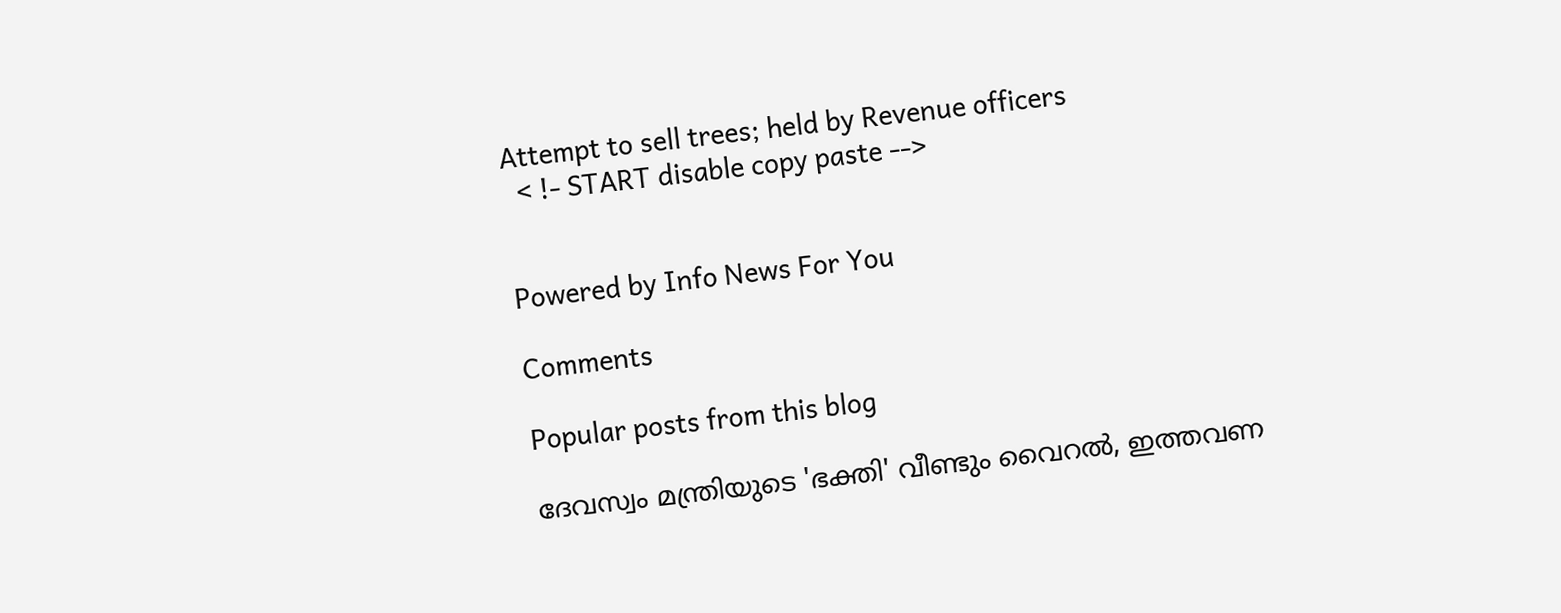Attempt to sell trees; held by Revenue officers
  < !- START disable copy paste -->


Powered by Info News For You

Comments

Popular posts from this blog

ദേവസ്വം മന്ത്രിയുടെ 'ഭക്തി' വീണ്ടും വൈറല്‍, ഇത്തവണ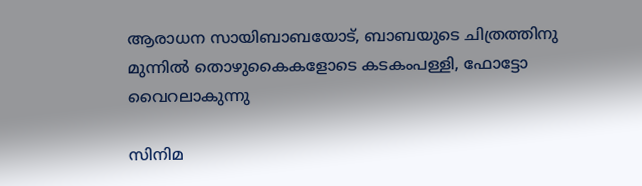ആരാധന സായിബാബയോട്, ബാബയുടെ ചിത്രത്തിനു മുന്നില്‍ തൊഴുകൈകളോടെ കടകംപള്ളി, ഫോട്ടോ വൈറലാകുന്നു

സിനിമ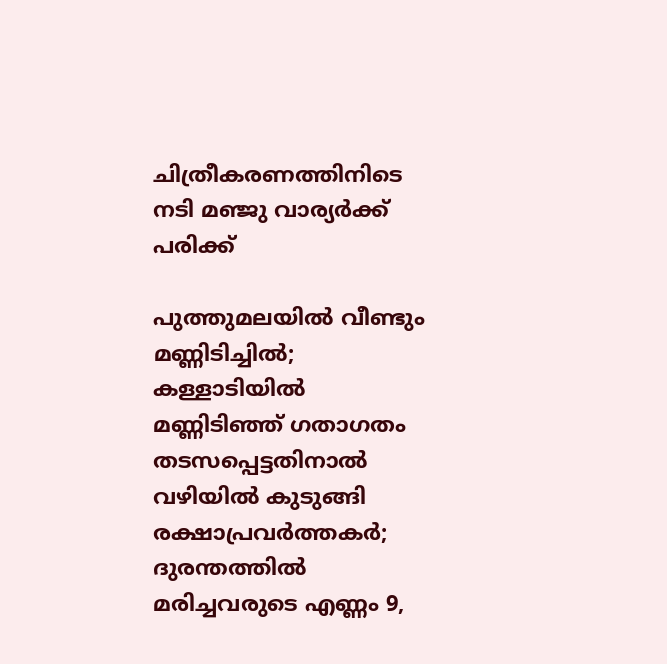ചിത്രീകരണത്തിനിടെ നടി മഞ്ജു വാര്യര്‍ക്ക് പരിക്ക്

പുത്തുമലയില്‍ വീണ്ടും മണ്ണിടിച്ചില്‍; കള്ളാടിയില്‍ മണ്ണിടിഞ്ഞ് ഗതാഗതം തടസപ്പെട്ടതിനാല്‍ വഴിയില്‍ കുടുങ്ങി രക്ഷാപ്രവര്‍ത്തകര്‍; ദുരന്തത്തില്‍ മരിച്ചവരുടെ എണ്ണം 9,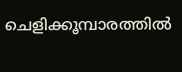ചെളിക്കൂമ്പാരത്തില്‍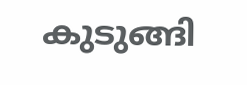കുടുങ്ങി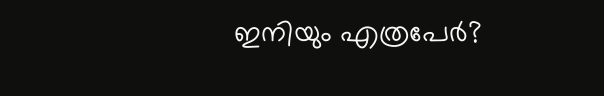ഇനിയും എത്രപേര്‍?